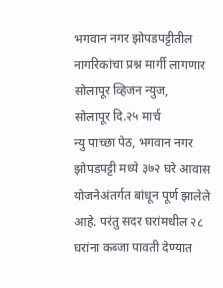भगवान नगर झोपडपट्टीतील नागरिकांचा प्रश्न मार्गी लागणार
सोलापूर व्हिजन न्युज,
सोलापूर दि.२५ मार्च
न्यु पाच्छा पेठ, भगवान नगर झोपडपट्टी मध्ये ३७२ घरे आवास योजनेअंतर्गत बांधून पूर्ण झालेले आहे. परंतु सदर घरांमधील २८ घरांना कब्जा पावती देण्यात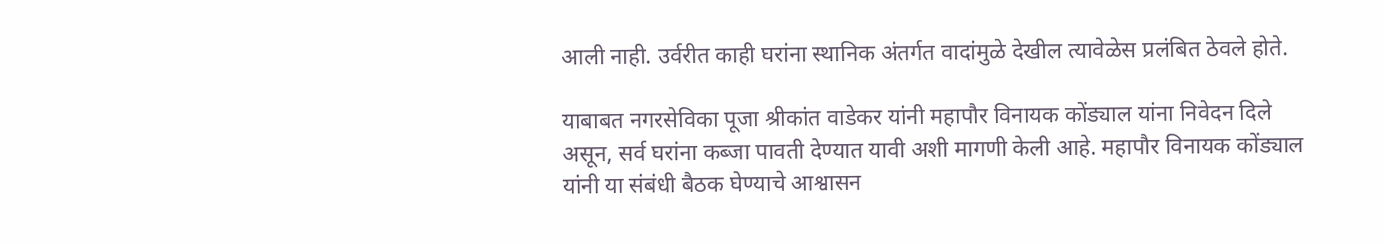आली नाही. उर्वरीत काही घरांना स्थानिक अंतर्गत वादांमुळे देखील त्यावेळेस प्रलंबित ठेवले होते.

याबाबत नगरसेविका पूजा श्रीकांत वाडेकर यांनी महापौर विनायक कोंड्याल यांना निवेदन दिले असून, सर्व घरांना कब्जा पावती देण्यात यावी अशी मागणी केली आहे. महापौर विनायक कोंड्याल यांनी या संबंधी बैठक घेण्याचे आश्वासन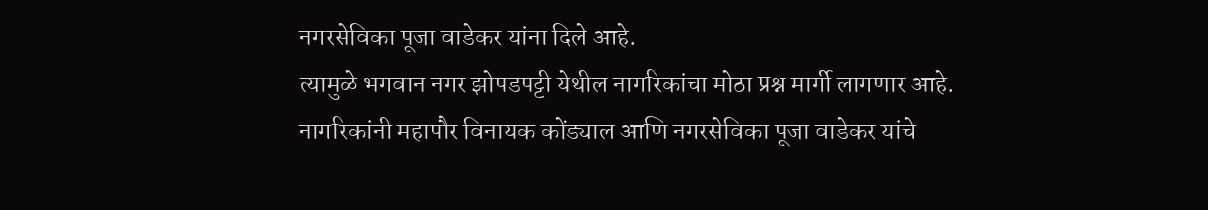नगरसेविका पूजा वाडेकर यांना दिले आहे.
त्यामुळे भगवान नगर झोपडपट्टी येथील नागरिकांचा मोठा प्रश्न मार्गी लागणार आहे. नागरिकांनी महापौर विनायक कोंड्याल आणि नगरसेविका पूजा वाडेकर यांचे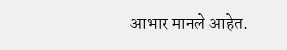आभार मानले आहेत.